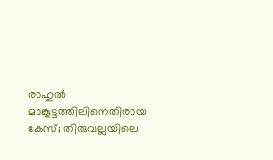രാഹുല്‍ മാങ്കൂട്ടത്തിലിനെതിരായ കേസ്; തിരുവല്ലയിലെ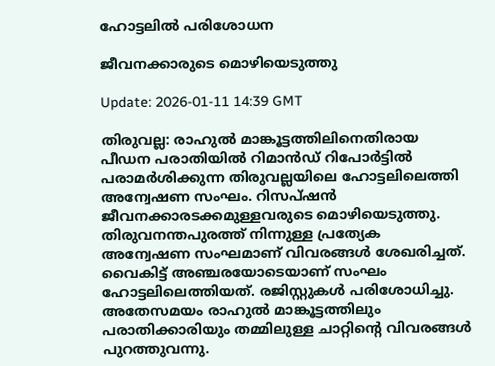ഹോട്ടലില്‍ പരിശോധന

ജീവനക്കാരുടെ മൊഴിയെടുത്തു

Update: 2026-01-11 14:39 GMT

തിരുവല്ല: രാഹുല്‍ മാങ്കൂട്ടത്തിലിനെതിരായ പീഡന പരാതിയില്‍ റിമാന്‍ഡ് റിപോര്‍ട്ടില്‍ പരാമര്‍ശിക്കുന്ന തിരുവല്ലയിലെ ഹോട്ടലിലെത്തി അന്വേഷണ സംഘം. റിസപ്ഷന്‍ ജീവനക്കാരടക്കമുള്ളവരുടെ മൊഴിയെടുത്തു. തിരുവനന്തപുരത്ത് നിന്നുള്ള പ്രത്യേക അന്വേഷണ സംഘമാണ് വിവരങ്ങള്‍ ശേഖരിച്ചത്. വൈകിട്ട് അഞ്ചരയോടെയാണ് സംഘം ഹോട്ടലിലെത്തിയത്. രജിസ്റ്റുകള്‍ പരിശോധിച്ചു. അതേസമയം രാഹുല്‍ മാങ്കൂട്ടത്തിലും പരാതിക്കാരിയും തമ്മിലുള്ള ചാറ്റിന്റെ വിവരങ്ങള്‍ പുറത്തുവന്നു.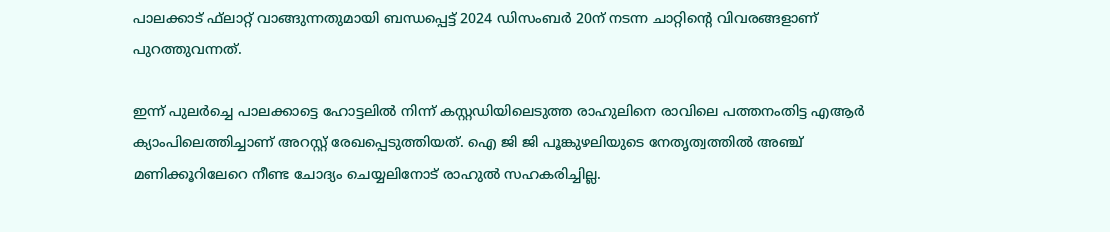പാലക്കാട് ഫ്‌ലാറ്റ് വാങ്ങുന്നതുമായി ബന്ധപ്പെട്ട് 2024 ഡിസംബര്‍ 20ന് നടന്ന ചാറ്റിന്റെ വിവരങ്ങളാണ് പുറത്തുവന്നത്.

ഇന്ന് പുലര്‍ച്ചെ പാലക്കാട്ടെ ഹോട്ടലില്‍ നിന്ന് കസ്റ്റഡിയിലെടുത്ത രാഹുലിനെ രാവിലെ പത്തനംതിട്ട എആര്‍ ക്യാംപിലെത്തിച്ചാണ് അറസ്റ്റ് രേഖപ്പെടുത്തിയത്. ഐ ജി ജി പൂങ്കുഴലിയുടെ നേതൃത്വത്തില്‍ അഞ്ച് മണിക്കൂറിലേറെ നീണ്ട ചോദ്യം ചെയ്യലിനോട് രാഹുല്‍ സഹകരിച്ചില്ല.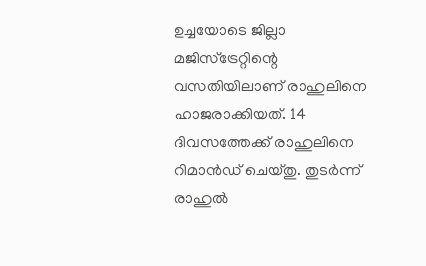ഉച്ചയോടെ ജില്ലാ മജിസ്‌ട്രേറ്റിന്റെ വസതിയിലാണ് രാഹുലിനെ ഹാജരാക്കിയത്. 14 ദിവസത്തേക്ക് രാഹുലിനെ റിമാന്‍ഡ് ചെയ്തു. തുടര്‍ന്ന് രാഹുല്‍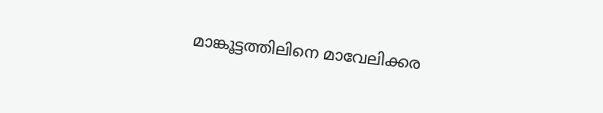മാങ്കൂട്ടത്തിലിനെ മാവേലിക്കര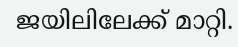ജയിലിലേക്ക് മാറ്റി.